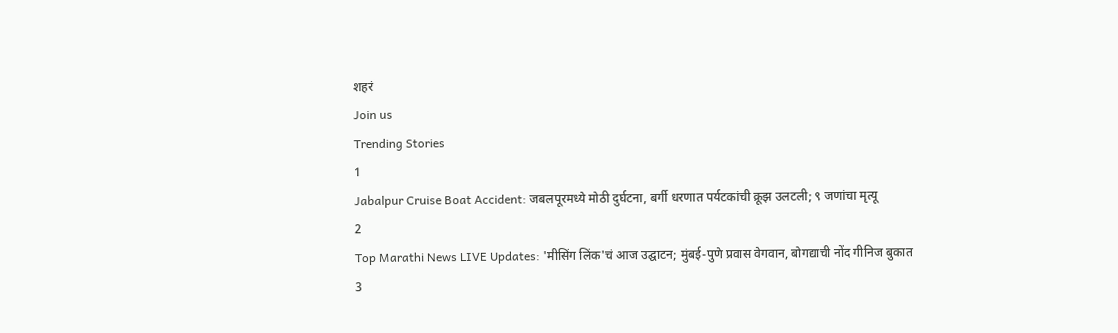शहरं
Join us
Trending Stories
1
Jabalpur Cruise Boat Accident: जबलपूरमध्ये मोठी दुर्घटना, बर्गी धरणात पर्यटकांची क्रूझ उलटली; ९ जणांचा मृत्यू
2
Top Marathi News LIVE Updates: 'मीसिंग लिंक'चं आज उद्घाटन; मुंबई-पुणे प्रवास वेगवान, बोगद्याची नोंद गीनिज बुकात
3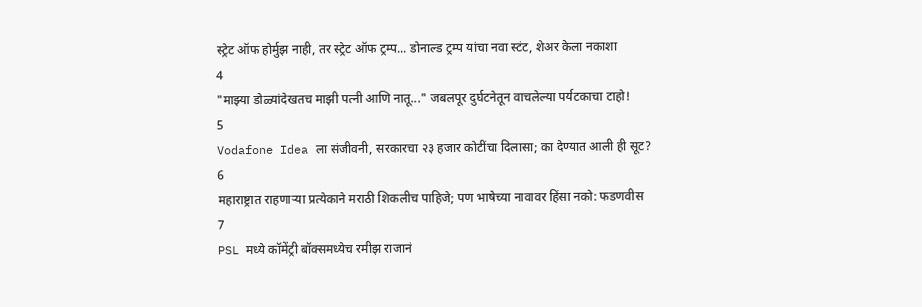स्ट्रेट ऑफ होर्मुझ नाही, तर स्ट्रेट ऑफ ट्रम्प... डोनाल्ड ट्रम्प यांचा नवा स्टंट, शेअर केला नकाशा
4
"माझ्या डोळ्यांदेखतच माझी पत्नी आणि नातू..." जबलपूर दुर्घटनेतून वाचलेल्या पर्यटकाचा टाहो!
5
Vodafone Idea ला संजीवनी, सरकारचा २३ हजार कोटींचा दिलासा; का देण्यात आली ही सूट?
6
महाराष्ट्रात राहणाऱ्या प्रत्येकाने मराठी शिकलीच पाहिजे; पण भाषेच्या नावावर हिंसा नको: फडणवीस
7
PSL मध्ये कॉमेंट्री बॉक्समध्येच रमीझ राजानं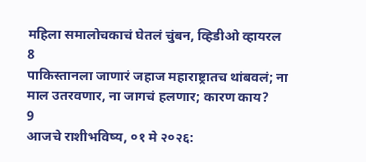महिला समालोचकाचं घेतलं चुंबन, व्हिडीओ व्हायरल
8
पाकिस्तानला जाणारं जहाज महाराष्ट्रातच थांबवलं; ना माल उतरवणार, ना जागचं हलणार; कारण काय?
9
आजचे राशीभविष्य, ०१ मे २०२६: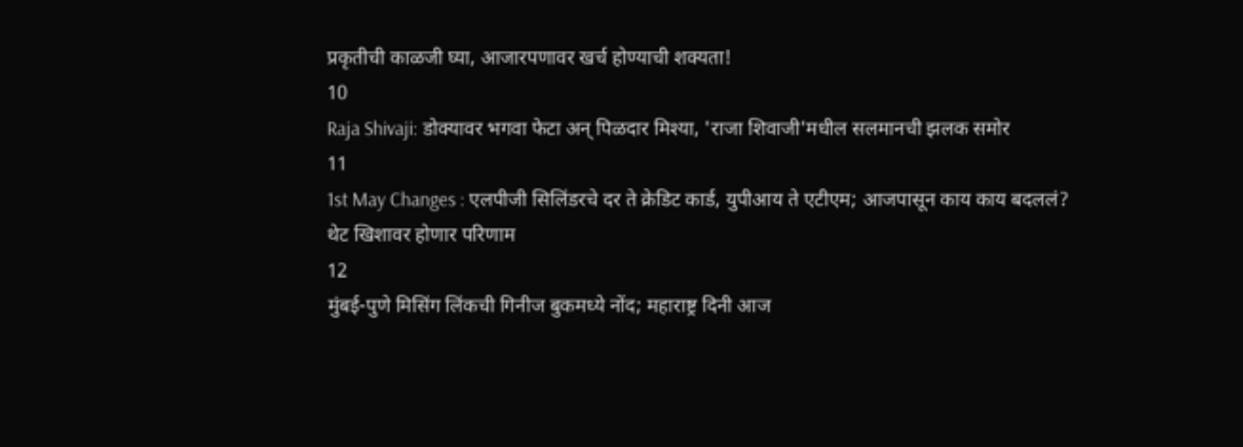प्रकृतीची काळजी घ्या, आजारपणावर खर्च होण्याची शक्यता!
10
Raja Shivaji: डोक्यावर भगवा फेटा अन् पिळदार मिश्या, 'राजा शिवाजी'मधील सलमानची झलक समोर
11
1st May Changes : एलपीजी सिलिंडरचे दर ते क्रेडिट कार्ड, युपीआय ते एटीएम; आजपासून काय काय बदललं? थेट खिशावर होणार परिणाम
12
मुंबई-पुणे मिसिंग लिंकची गिनीज बुकमध्ये नोंद; महाराष्ट्र दिनी आज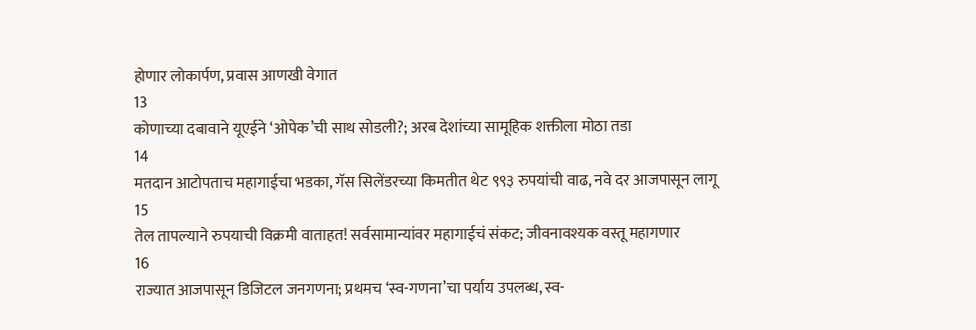होणार लोकार्पण, प्रवास आणखी वेगात
13
कोणाच्या दबावाने यूएईने ‘ओपेक’ची साथ सोडली?; अरब देशांच्या सामूहिक शक्तीला मोठा तडा
14
मतदान आटोपताच महागाईचा भडका, गॅस सिलेंडरच्या किमतीत थेट ९९३ रुपयांची वाढ, नवे दर आजपासून लागू
15
तेल तापल्याने रुपयाची विक्रमी वाताहत! सर्वसामान्यांवर महागाईचं संकट; जीवनावश्यक वस्तू महागणार
16
राज्यात आजपासून डिजिटल जनगणना; प्रथमच ‘स्व-गणना’चा पर्याय उपलब्ध, स्व-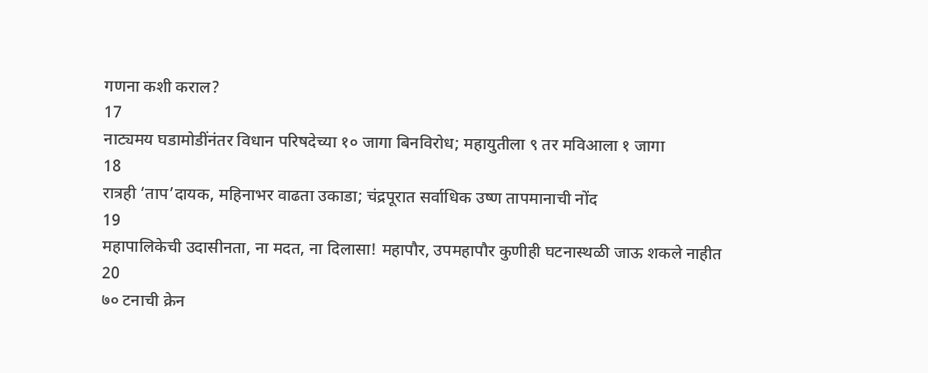गणना कशी कराल?
17
नाट्यमय घडामोडींनंतर विधान परिषदेच्या १० जागा बिनविरोध; महायुतीला ९ तर मविआला १ जागा
18
रात्रही ‘ताप’दायक, महिनाभर वाढता उकाडा; चंद्रपूरात सर्वाधिक उष्ण तापमानाची नोंद
19
महापालिकेची उदासीनता, ना मदत, ना दिलासा! महापौर, उपमहापौर कुणीही घटनास्थळी जाऊ शकले नाहीत
20
७० टनाची क्रेन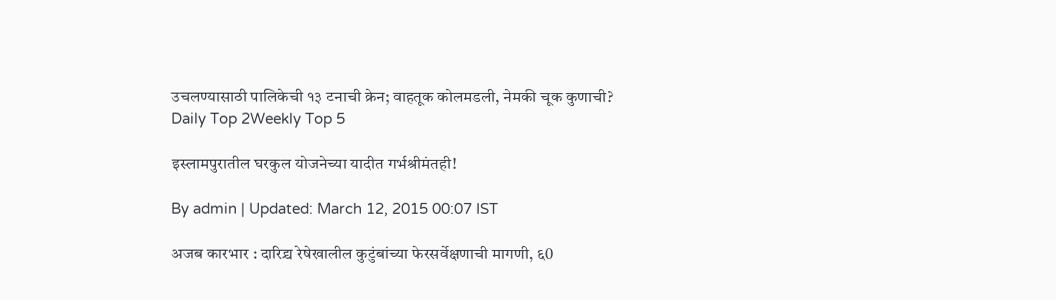उचलण्यासाठी पालिकेची १३ टनाची क्रेन; वाहतूक कोलमडली, नेमकी चूक कुणाची?
Daily Top 2Weekly Top 5

इस्लामपुरातील घरकुल योजनेच्या यादीत गर्भश्रीमंतही!

By admin | Updated: March 12, 2015 00:07 IST

अजब कारभार : दारिद्र्य रेषेखालील कुटुंबांच्या फेरसर्वेक्षणाची मागणी, ६0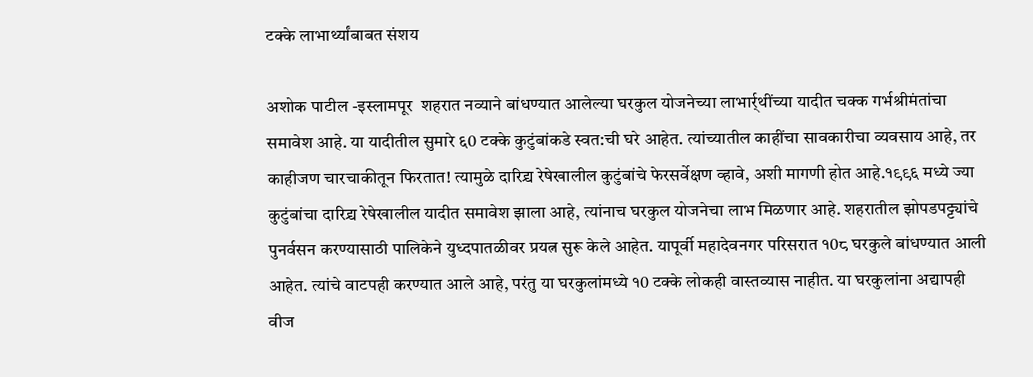टक्के लाभार्थ्यांबाबत संशय

अशोक पाटील -इस्लामपूर  शहरात नव्याने बांधण्यात आलेल्या घरकुल योजनेच्या लाभार्र्थींच्या यादीत चक्क गर्भश्रीमंतांचा समावेश आहे. या यादीतील सुमारे ६0 टक्के कुटुंबांकडे स्वत:ची घरे आहेत. त्यांच्यातील काहींचा सावकारीचा व्यवसाय आहे, तर काहीजण चारचाकीतून फिरतात! त्यामुळे दारिद्र्य रेषेखालील कुटुंबांचे फेरसर्वेक्षण व्हावे, अशी मागणी होत आहे.१९९६ मध्ये ज्या कुटुंबांचा दारिद्र्य रेषेखालील यादीत समावेश झाला आहे, त्यांनाच घरकुल योजनेचा लाभ मिळणार आहे. शहरातील झोपडपट्ट्यांचे पुनर्वसन करण्यासाठी पालिकेने युध्दपातळीवर प्रयत्न सुरू केले आहेत. यापूर्वी महादेवनगर परिसरात १0८ घरकुले बांधण्यात आली आहेत. त्यांचे वाटपही करण्यात आले आहे, परंतु या घरकुलांमध्ये १0 टक्के लोकही वास्तव्यास नाहीत. या घरकुलांना अद्यापही वीज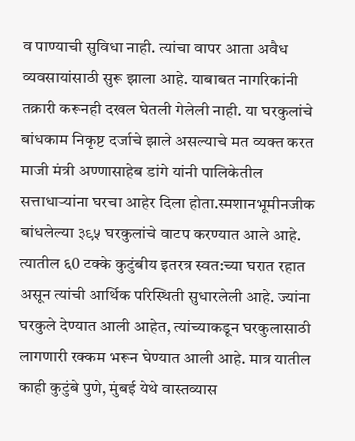व पाण्याची सुविधा नाही. त्यांचा वापर आता अवैध व्यवसायांसाठी सुरू झाला आहे. याबाबत नागरिकांनी तक्रारी करूनही दखल घेतली गेलेली नाही. या घरकुलांचे बांधकाम निकृष्ट दर्जाचे झाले असल्याचे मत व्यक्त करत माजी मंत्री अण्णासाहेब डांगे यांनी पालिकेतील सत्ताधाऱ्यांना घरचा आहेर दिला होता.स्मशानभूमीनजीक बांधलेल्या ३९५ घरकुलांचे वाटप करण्यात आले आहे. त्यातील ६0 टक्के कुटुंबीय इतरत्र स्वत:च्या घरात रहात असून त्यांची आर्थिक परिस्थिती सुधारलेली आहे. ज्यांना घरकुले देण्यात आली आहेत, त्यांच्याकडून घरकुलासाठी लागणारी रक्कम भरून घेण्यात आली आहे. मात्र यातील काही कुटुंबे पुणे, मुंबई येथे वास्तव्यास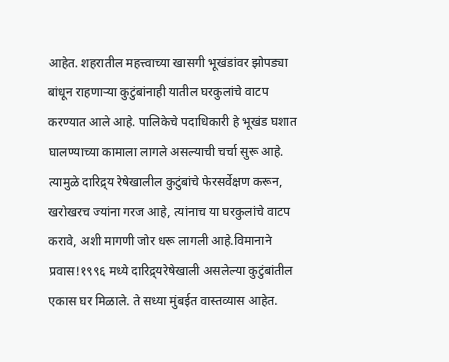आहेत. शहरातील महत्त्वाच्या खासगी भूखंडांवर झोपड्या बांधून राहणाऱ्या कुटुंबांनाही यातील घरकुलांचे वाटप करण्यात आले आहे. पालिकेचे पदाधिकारी हे भूखंड घशात घालण्याच्या कामाला लागले असल्याची चर्चा सुरू आहे. त्यामुळे दारिद्र्य रेषेखालील कुटुंबांचे फेरसर्वेक्षण करून, खरोखरच ज्यांना गरज आहे, त्यांनाच या घरकुलांचे वाटप करावे, अशी मागणी जोर धरू लागली आहे.विमानाने प्रवास!१९९६ मध्ये दारिद्र्यरेषेखाली असलेल्या कुटुंबांतील एकास घर मिळाले. ते सध्या मुंबईत वास्तव्यास आहेत.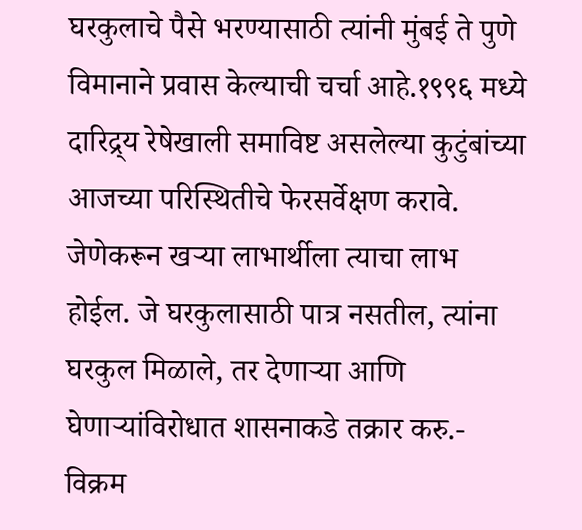घरकुलाचे पैसे भरण्यासाठी त्यांनी मुंबई ते पुणे विमानाने प्रवास केल्याची चर्चा आहे.१९९६ मध्ये दारिद्र्य रेषेखाली समाविष्ट असलेल्या कुटुंबांच्या आजच्या परिस्थितीचे फेरसर्वेक्षण करावे. जेणेकरून खऱ्या लाभार्थीला त्याचा लाभ होईल. जे घरकुलासाठी पात्र नसतील, त्यांना घरकुल मिळाले, तर देणाऱ्या आणि घेणाऱ्यांविरोधात शासनाकडे तक्रार करु.- विक्रम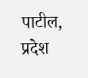पाटील, प्रदेश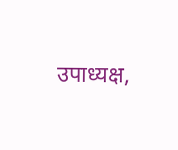उपाध्यक्ष,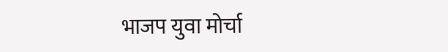भाजप युवा मोर्चा